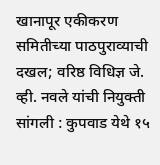खानापूर एकीकरण समितीच्या पाठपुराव्याची दखल; वरिष्ठ विधिज्ञ जे. व्ही. नवले यांची नियुक्ती
सांगली : कुपवाड येथे १५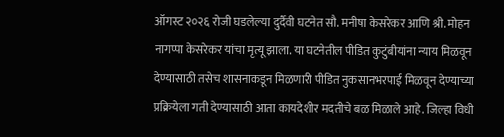ऑगस्ट २०२६ रोजी घडलेल्या दुर्दैवी घटनेत सौ. मनीषा केसरेकर आणि श्री. मोहन नागप्पा केसरेकर यांचा मृत्यू झाला. या घटनेतील पीडित कुटुंबीयांना न्याय मिळवून देण्यासाठी तसेच शासनाकडून मिळणारी पीडित नुकसानभरपाई मिळवून देण्याच्या प्रक्रियेला गती देण्यासाठी आता कायदेशीर मदतीचे बळ मिळाले आहे. जिल्हा विधी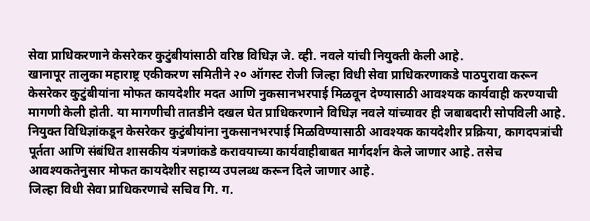सेवा प्राधिकरणाने केसरेकर कुटुंबीयांसाठी वरिष्ठ विधिज्ञ जे. व्ही. नवले यांची नियुक्ती केली आहे.
खानापूर तालुका महाराष्ट्र एकीकरण समितीने २० ऑगस्ट रोजी जिल्हा विधी सेवा प्राधिकरणाकडे पाठपुरावा करून केसरेकर कुटुंबीयांना मोफत कायदेशीर मदत आणि नुकसानभरपाई मिळवून देण्यासाठी आवश्यक कार्यवाही करण्याची मागणी केली होती. या मागणीची तातडीने दखल घेत प्राधिकरणाने विधिज्ञ नवले यांच्यावर ही जबाबदारी सोपविली आहे.
नियुक्त विधिज्ञांकडून केसरेकर कुटुंबीयांना नुकसानभरपाई मिळविण्यासाठी आवश्यक कायदेशीर प्रक्रिया, कागदपत्रांची पूर्तता आणि संबंधित शासकीय यंत्रणांकडे करावयाच्या कार्यवाहीबाबत मार्गदर्शन केले जाणार आहे. तसेच आवश्यकतेनुसार मोफत कायदेशीर सहाय्य उपलब्ध करून दिले जाणार आहे.
जिल्हा विधी सेवा प्राधिकरणाचे सचिव गि. ग.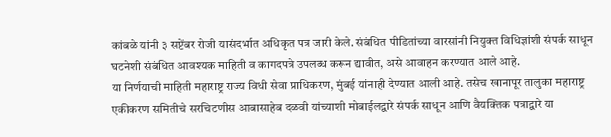कांबळे यांनी ३ सप्टेंबर रोजी यासंदर्भात अधिकृत पत्र जारी केले. संबंधित पीडितांच्या वारसांनी नियुक्त विधिज्ञांशी संपर्क साधून घटनेशी संबंधित आवश्यक माहिती व कागदपत्रे उपलब्ध करून द्यावीत, असे आवाहन करण्यात आले आहे.
या निर्णयाची माहिती महाराष्ट्र राज्य विधी सेवा प्राधिकरण, मुंबई यांनाही देण्यात आली आहे. तसेच खानापूर तालुका महाराष्ट्र एकीकरण समितीचे सरचिटणीस आबासाहेब दळवी यांच्याशी मोबाईलद्वारे संपर्क साधून आणि वैयक्तिक पत्राद्वारे या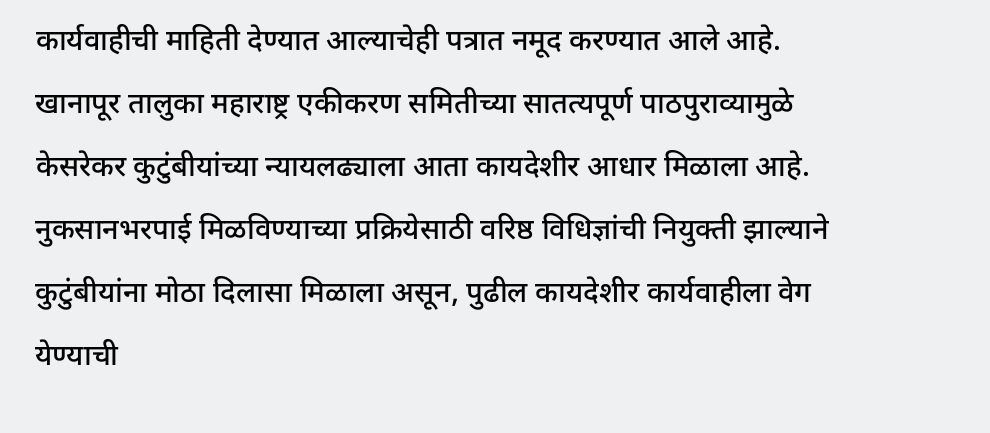कार्यवाहीची माहिती देण्यात आल्याचेही पत्रात नमूद करण्यात आले आहे.
खानापूर तालुका महाराष्ट्र एकीकरण समितीच्या सातत्यपूर्ण पाठपुराव्यामुळे केसरेकर कुटुंबीयांच्या न्यायलढ्याला आता कायदेशीर आधार मिळाला आहे. नुकसानभरपाई मिळविण्याच्या प्रक्रियेसाठी वरिष्ठ विधिज्ञांची नियुक्ती झाल्याने कुटुंबीयांना मोठा दिलासा मिळाला असून, पुढील कायदेशीर कार्यवाहीला वेग येण्याची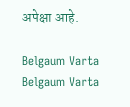अपेक्षा आहे.

Belgaum Varta Belgaum Varta